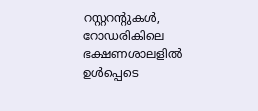റസ്റ്ററന്റുകൾ, റോഡരികിലെ ഭക്ഷണശാലളിൽ ഉൾപ്പെടെ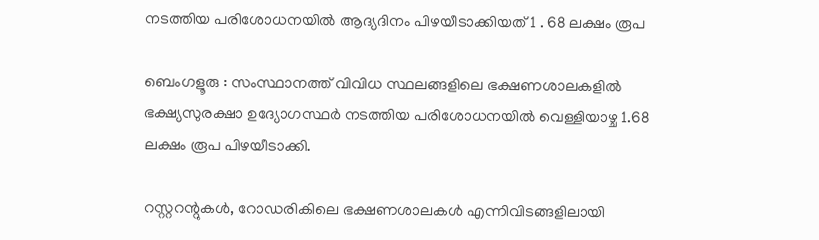നടത്തിയ പരിശോധനയിൽ ആദ്യദിനം പിഴയീടാക്കിയത് 1 . 68 ലക്ഷം രൂപ

ബെംഗളൂരു : സംസ്ഥാനത്ത് വിവിധ സ്ഥലങ്ങളിലെ ഭക്ഷണശാലകളിൽ ഭക്ഷ്യസുരക്ഷാ ഉദ്യോഗസ്ഥർ നടത്തിയ പരിശോധനയിൽ വെള്ളിയാഴ്ച 1.68 ലക്ഷം രൂപ പിഴയീടാക്കി.

റസ്റ്ററന്റുകൾ, റോഡരികിലെ ഭക്ഷണശാലകൾ എന്നിവിടങ്ങളിലായി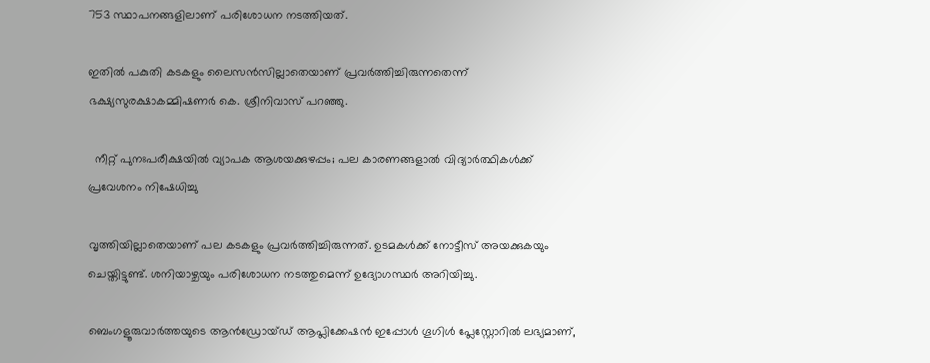753 സ്ഥാപനങ്ങളിലാണ് പരിശോധന നടത്തിയത്.

ഇതിൽ പകുതി കടകളും ലൈസൻസില്ലാതെയാണ് പ്രവർത്തിച്ചിരുന്നതെന്ന് ഭക്ഷ്യസുരക്ഷാകമ്മിഷണർ കെ. ശ്രീനിവാസ് പറഞ്ഞു.

  നീറ്റ് പുനഃപരീക്ഷയിൽ വ്യാപക ആശയക്കുഴപ്പം; പല കാരണങ്ങളാൽ വിദ്യാർത്ഥികൾക്ക് പ്രവേശനം നിഷേധിച്ചു

വൃത്തിയില്ലാതെയാണ് പല കടകളും പ്രവർത്തിച്ചിരുന്നത്. ഉടമകൾക്ക് നോട്ടീസ് അയക്കുകയും ചെയ്തിട്ടുണ്ട്. ശനിയാഴ്ചയും പരിശോധന നടത്തുമെന്ന് ഉദ്യോഗസ്ഥർ അറിയിച്ചു.

ബെംഗളൂരുവാർത്തയുടെ ആൻഡ്രോയ്ഡ് ആപ്ലിക്കേഷൻ ഇപ്പോൾ ഗൂഗിൾ പ്ലേസ്റ്റോറിൽ ലഭ്യമാണ്,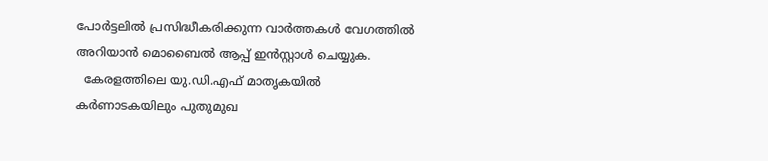പോർട്ടലിൽ പ്രസിദ്ധീകരിക്കുന്ന വാർത്തകൾ വേഗത്തിൽ അറിയാൻ മൊബൈൽ ആപ്പ് ഇൻസ്റ്റാൾ ചെയ്യുക.
  കേരളത്തിലെ യു.ഡി.എഫ് മാതൃകയിൽ കർണാടകയിലും പുതുമുഖ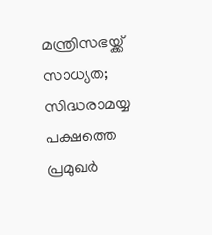മന്ത്രിസഭയ്ക്ക് സാധ്യത; സിദ്ധരാമയ്യ പക്ഷത്തെ പ്രമുഖർ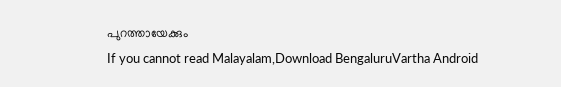പുറത്തായേക്കും
If you cannot read Malayalam,Download BengaluruVartha Android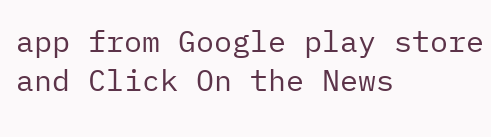app from Google play store and Click On the News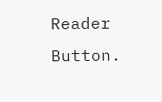Reader Button.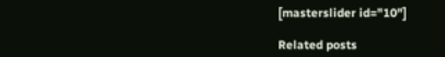[masterslider id="10"]

Related posts